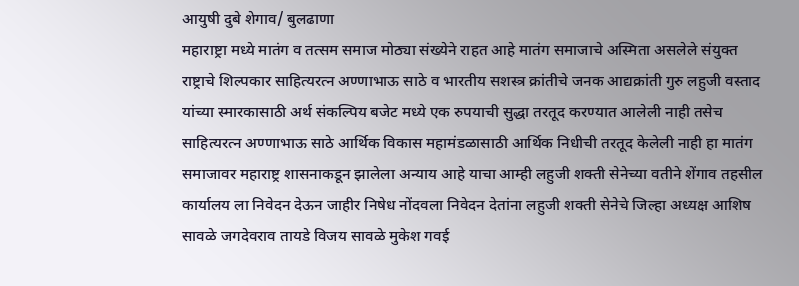आयुषी दुबे शेगाव/ बुलढाणा
महाराष्ट्रा मध्ये मातंग व तत्सम समाज मोठ्या संख्येने राहत आहे मातंग समाजाचे अस्मिता असलेले संयुक्त राष्ट्राचे शिल्पकार साहित्यरत्न अण्णाभाऊ साठे व भारतीय सशस्त्र क्रांतीचे जनक आद्यक्रांती गुरु लहुजी वस्ताद यांच्या स्मारकासाठी अर्थ संकल्पिय बजेट मध्ये एक रुपयाची सुद्धा तरतूद करण्यात आलेली नाही तसेच साहित्यरत्न अण्णाभाऊ साठे आर्थिक विकास महामंडळासाठी आर्थिक निधीची तरतूद केलेली नाही हा मातंग समाजावर महाराष्ट्र शासनाकडून झालेला अन्याय आहे याचा आम्ही लहुजी शक्ती सेनेच्या वतीने शेंगाव तहसील कार्यालय ला निवेदन देऊन जाहीर निषेध नोंदवला निवेदन देतांना लहुजी शक्ती सेनेचे जिल्हा अध्यक्ष आशिष सावळे जगदेवराव तायडे विजय सावळे मुकेश गवई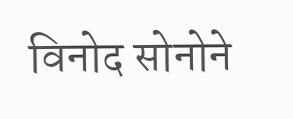विनोद सोनोने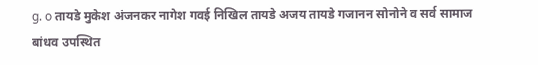g. o तायडे मुकेश अंजनकर नागेश गवई निखिल तायडे अजय तायडे गजानन सोनोने व सर्व सामाज बांधव उपस्थित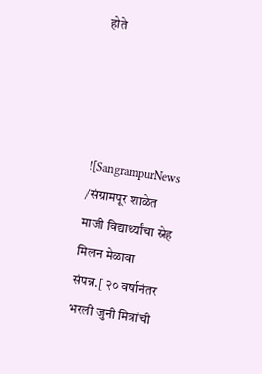होते




![SangrampurNews /संग्रामपूर शाळेत माजी विद्यार्थ्यांचा स्नेह मिलन मेळावा संपन्न.[ २० वर्षानंतर भरली जुनी मित्रांची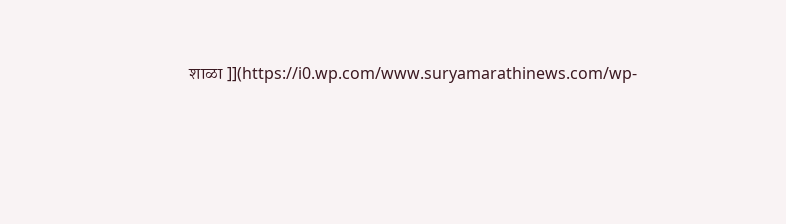शाळा ]](https://i0.wp.com/www.suryamarathinews.com/wp-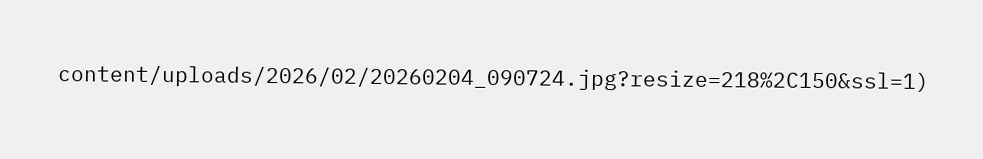content/uploads/2026/02/20260204_090724.jpg?resize=218%2C150&ssl=1)